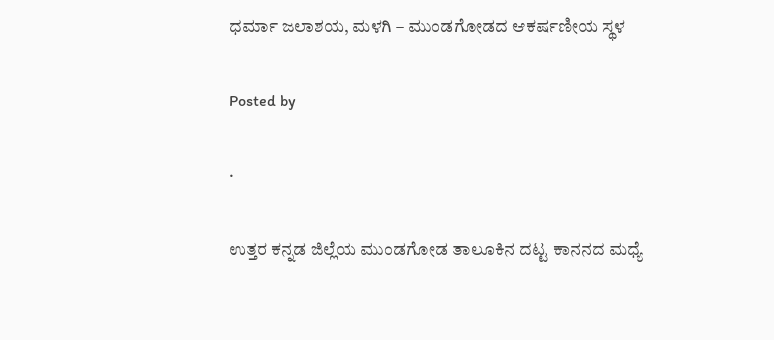ಧರ್ಮಾ ಜಲಾಶಯ, ಮಳಗಿ – ಮುಂಡಗೋಡದ ಆಕರ್ಷಣೀಯ ಸ್ಥಳ

Posted by

·

ಉತ್ತರ ಕನ್ನಡ ಜಿಲ್ಲೆಯ ಮುಂಡಗೋಡ ತಾಲೂಕಿನ ದಟ್ಟ ಕಾನನದ ಮಧ್ಯೆ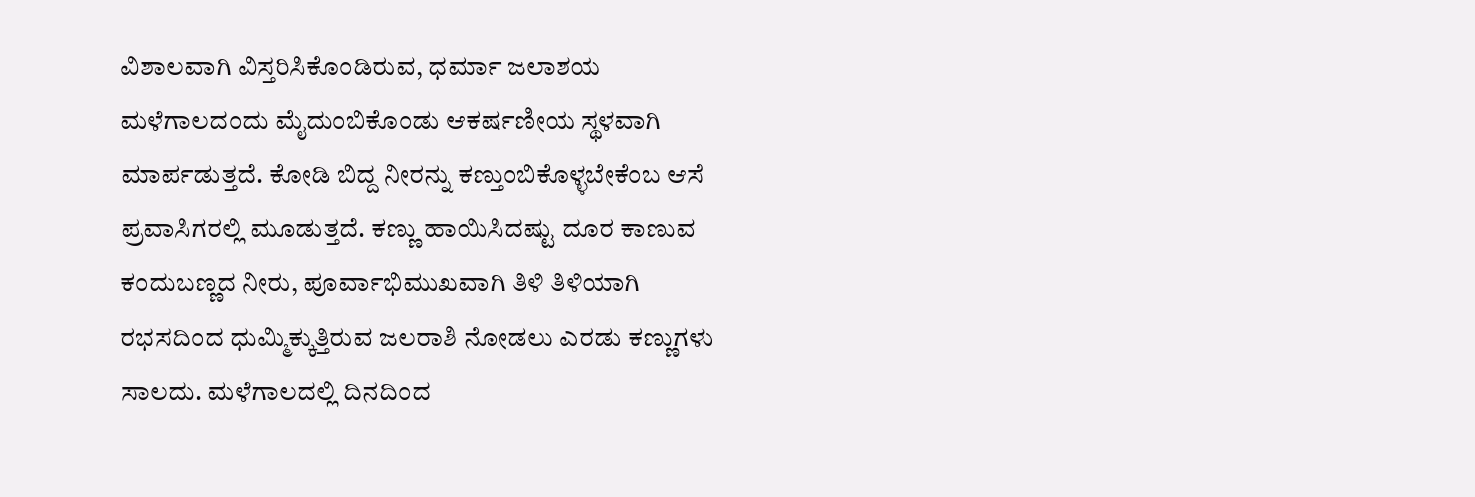ವಿಶಾಲವಾಗಿ ವಿಸ್ತರಿಸಿಕೊಂಡಿರುವ, ಧರ್ಮಾ ಜಲಾಶಯ ಮಳೆಗಾಲದಂದು ಮೈದುಂಬಿಕೊಂಡು ಆಕರ್ಷಣೀಯ ಸ್ಥಳವಾಗಿ ಮಾರ್ಪಡುತ್ತದೆ. ಕೋಡಿ ಬಿದ್ದ ನೀರನ್ನು ಕಣ್ತುಂಬಿಕೊಳ್ಳಬೇಕೆಂಬ ಆಸೆ ಪ್ರವಾಸಿಗರಲ್ಲಿ ಮೂಡುತ್ತದೆ. ಕಣ್ಣು ಹಾಯಿಸಿದಷ್ಟು ದೂರ ಕಾಣುವ ಕಂದುಬಣ್ಣದ ನೀರು, ಪೂರ್ವಾಭಿಮುಖವಾಗಿ ತಿಳಿ ತಿಳಿಯಾಗಿ ರಭಸದಿಂದ ಧುಮ್ಮಿಕ್ಕುತ್ತಿರುವ ಜಲರಾಶಿ ನೋಡಲು ಎರಡು ಕಣ್ಣುಗಳು ಸಾಲದು. ಮಳೆಗಾಲದಲ್ಲಿ ದಿನದಿಂದ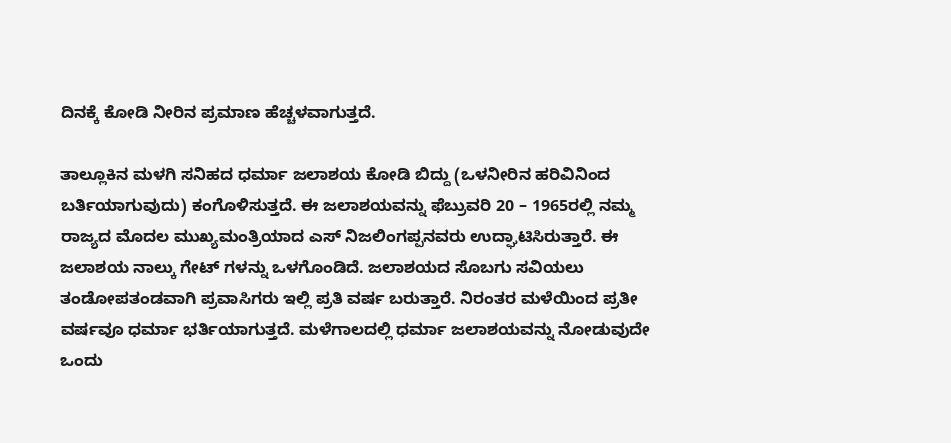ದಿನಕ್ಕೆ ಕೋಡಿ ನೀರಿನ ಪ್ರಮಾಣ ಹೆಚ್ಚಳವಾಗುತ್ತದೆ.

ತಾಲ್ಲೂಕಿನ ಮಳಗಿ ಸನಿಹದ ಧರ್ಮಾ ಜಲಾಶಯ ಕೋಡಿ ಬಿದ್ದು (ಒಳನೀರಿನ ಹರಿವಿನಿಂದ ಬರ್ತಿಯಾಗುವುದು) ಕಂಗೊಳಿಸುತ್ತದೆ. ಈ ಜಲಾಶಯವನ್ನು ಫೆಬ್ರುವರಿ 20 – 1965ರಲ್ಲಿ ನಮ್ಮ ರಾಜ್ಯದ ಮೊದಲ ಮುಖ್ಯಮಂತ್ರಿಯಾದ ಎಸ್ ನಿಜಲಿಂಗಪ್ಪನವರು ಉದ್ಘಾಟಿಸಿರುತ್ತಾರೆ. ಈ ಜಲಾಶಯ ನಾಲ್ಕು ಗೇಟ್ ಗಳನ್ನು ಒಳಗೊಂಡಿದೆ. ಜಲಾಶಯದ ಸೊಬಗು ಸವಿಯಲು ತಂಡೋಪತಂಡವಾಗಿ ಪ್ರವಾಸಿಗರು ಇಲ್ಲಿ ಪ್ರತಿ ವರ್ಷ ಬರುತ್ತಾರೆ. ನಿರಂತರ ಮಳೆಯಿಂದ ಪ್ರತೀ ವರ್ಷವೂ ಧರ್ಮಾ ಭರ್ತಿಯಾಗುತ್ತದೆ. ಮಳೆಗಾಲದಲ್ಲಿ ಧರ್ಮಾ ಜಲಾಶಯವನ್ನು ನೋಡುವುದೇ ಒಂದು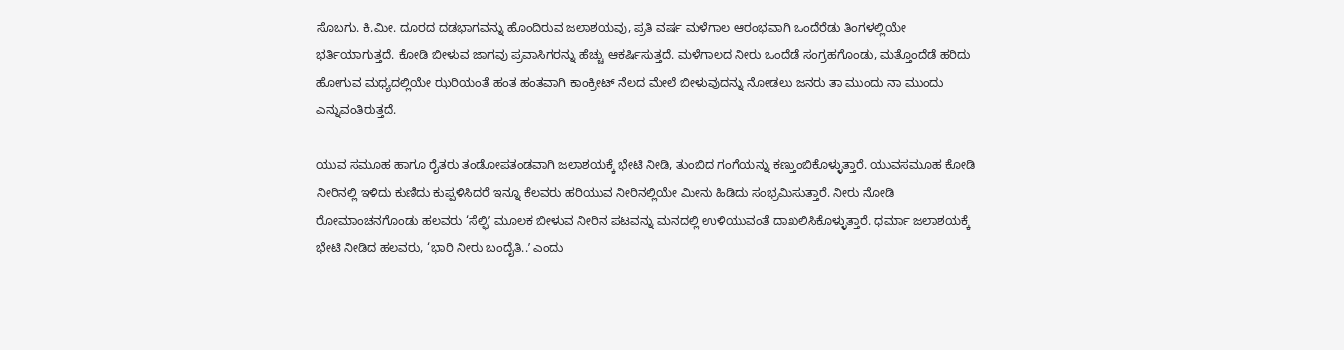ಸೊಬಗು. ಕಿ.ಮೀ. ದೂರದ ದಡಭಾಗವನ್ನು ಹೊಂದಿರುವ ಜಲಾಶಯವು, ಪ್ರತಿ ವರ್ಷ ಮಳೆಗಾಲ ಆರಂಭವಾಗಿ ಒಂದೆರೆಡು ತಿಂಗಳಲ್ಲಿಯೇ ಭರ್ತಿಯಾಗುತ್ತದೆ. ಕೋಡಿ ಬೀಳುವ ಜಾಗವು ಪ್ರವಾಸಿಗರನ್ನು ಹೆಚ್ಚು ಆಕರ್ಷಿಸುತ್ತದೆ. ಮಳೆಗಾಲದ ನೀರು ಒಂದೆಡೆ ಸಂಗ್ರಹಗೊಂಡು, ಮತ್ತೊಂದೆಡೆ ಹರಿದು ಹೋಗುವ ಮಧ್ಯದಲ್ಲಿಯೇ ಝರಿಯಂತೆ ಹಂತ ಹಂತವಾಗಿ ಕಾಂಕ್ರೀಟ್‌ ನೆಲದ ಮೇಲೆ ಬೀಳುವುದನ್ನು ನೋಡಲು ಜನರು ತಾ ಮುಂದು ನಾ ಮುಂದು ಎನ್ನುವಂತಿರುತ್ತದೆ.

ಯುವ ಸಮೂಹ ಹಾಗೂ ರೈತರು ತಂಡೋಪತಂಡವಾಗಿ ಜಲಾಶಯಕ್ಕೆ ಭೇಟಿ ನೀಡಿ, ತುಂಬಿದ ಗಂಗೆಯನ್ನು ಕಣ್ತುಂಬಿಕೊಳ್ಳುತ್ತಾರೆ. ಯುವಸಮೂಹ ಕೋಡಿ ನೀರಿನಲ್ಲಿ ಇಳಿದು ಕುಣಿದು ಕುಪ್ಪಳಿಸಿದರೆ ಇನ್ನೂ ಕೆಲವರು ಹರಿಯುವ ನೀರಿನಲ್ಲಿಯೇ ಮೀನು ಹಿಡಿದು ಸಂಭ್ರಮಿಸುತ್ತಾರೆ. ನೀರು ನೋಡಿ ರೋಮಾಂಚನಗೊಂಡು ಹಲವರು ‘ಸೆಲ್ಫಿʼ ಮೂಲಕ ಬೀಳುವ ನೀರಿನ ಪಟವನ್ನು ಮನದಲ್ಲಿ ಉಳಿಯುವಂತೆ ದಾಖಲಿಸಿಕೊಳ್ಳುತ್ತಾರೆ. ಧರ್ಮಾ ಜಲಾಶಯಕ್ಕೆ ಭೇಟಿ ನೀಡಿದ ಹಲವರು, ‘ಭಾರಿ ನೀರು ಬಂದೈತಿ..ʼ ಎಂದು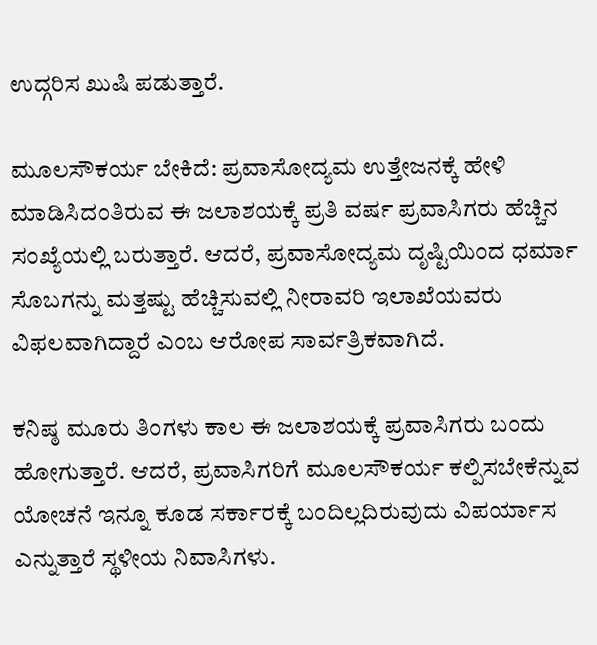ಉದ್ಗರಿಸ ಖುಷಿ ಪಡುತ್ತಾರೆ.

ಮೂಲಸೌಕರ್ಯ ಬೇಕಿದೆ: ಪ್ರವಾಸೋದ್ಯಮ ಉತ್ತೇಜನಕ್ಕೆ ಹೇಳಿ ಮಾಡಿಸಿದಂತಿರುವ ಈ ಜಲಾಶಯಕ್ಕೆ ಪ್ರತಿ ವರ್ಷ ಪ್ರವಾಸಿಗರು ಹೆಚ್ಚಿನ ಸಂಖ್ಯೆಯಲ್ಲಿ ಬರುತ್ತಾರೆ. ಆದರೆ, ಪ್ರವಾಸೋದ್ಯಮ ದೃಷ್ಟಿಯಿಂದ ಧರ್ಮಾ ಸೊಬಗನ್ನು ಮತ್ತಷ್ಟು ಹೆಚ್ಚಿಸುವಲ್ಲಿ ನೀರಾವರಿ ಇಲಾಖೆಯವರು ವಿಫಲವಾಗಿದ್ದಾರೆ ಎಂಬ ಆರೋಪ ಸಾರ್ವತ್ರಿಕವಾಗಿದೆ.

ಕನಿಷ್ಠ ಮೂರು ತಿಂಗಳು ಕಾಲ ಈ ಜಲಾಶಯಕ್ಕೆ ಪ್ರವಾಸಿಗರು ಬಂದು ಹೋಗುತ್ತಾರೆ. ಆದರೆ, ಪ್ರವಾಸಿಗರಿಗೆ ಮೂಲಸೌಕರ್ಯ ಕಲ್ಪಿಸಬೇಕೆನ್ನುವ ಯೋಚನೆ ಇನ್ನೂ ಕೂಡ ಸರ್ಕಾರಕ್ಕೆ ಬಂದಿಲ್ಲದಿರುವುದು ವಿಪರ್ಯಾಸ ಎನ್ನುತ್ತಾರೆ ಸ್ಥಳೀಯ ನಿವಾಸಿಗಳು.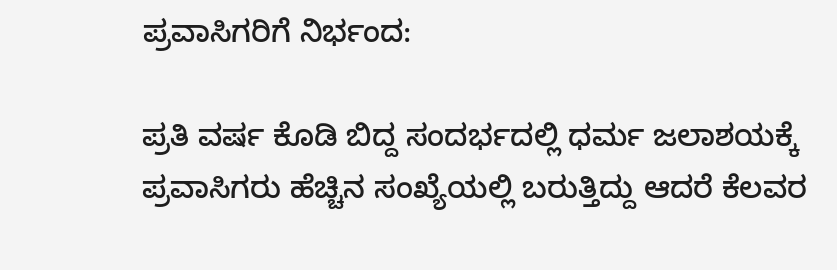ಪ್ರವಾಸಿಗರಿಗೆ ನಿರ್ಭಂದ:

ಪ್ರತಿ ವರ್ಷ ಕೊಡಿ ಬಿದ್ದ ಸಂದರ್ಭದಲ್ಲಿ ಧರ್ಮ ಜಲಾಶಯಕ್ಕೆ ಪ್ರವಾಸಿಗರು ಹೆಚ್ಚಿನ ಸಂಖ್ಯೆಯಲ್ಲಿ ಬರುತ್ತಿದ್ದು ಆದರೆ ಕೆಲವರ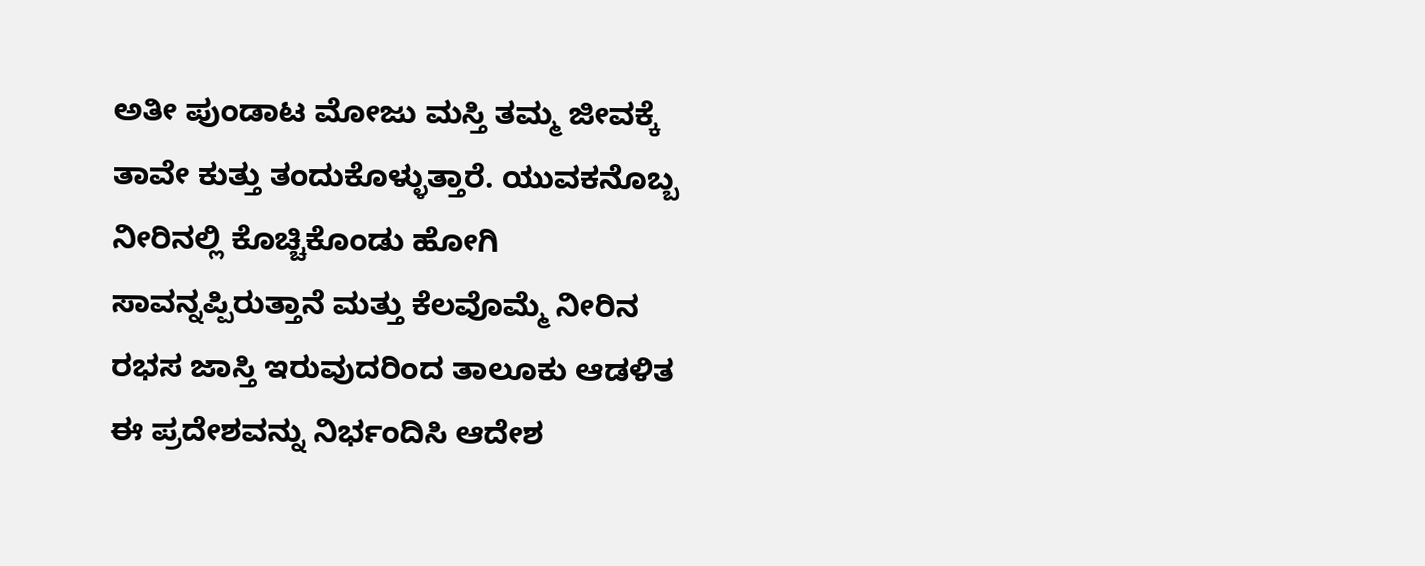ಅತೀ ಪುಂಡಾಟ ಮೋಜು ಮಸ್ತಿ ತಮ್ಮ ಜೀವಕ್ಕೆ ತಾವೇ ಕುತ್ತು ತಂದುಕೊಳ್ಳುತ್ತಾರೆ. ಯುವಕನೊಬ್ಬ ನೀರಿನಲ್ಲಿ ಕೊಚ್ಚಿಕೊಂಡು ಹೋಗಿ ಸಾವನ್ನಪ್ಪಿರುತ್ತಾನೆ ಮತ್ತು ಕೆಲವೊಮ್ಮೆ ನೀರಿನ ರಭಸ ಜಾಸ್ತಿ ಇರುವುದರಿಂದ ತಾಲೂಕು ಆಡಳಿತ ಈ ಪ್ರದೇಶವನ್ನು ನಿರ್ಭಂದಿಸಿ ಆದೇಶ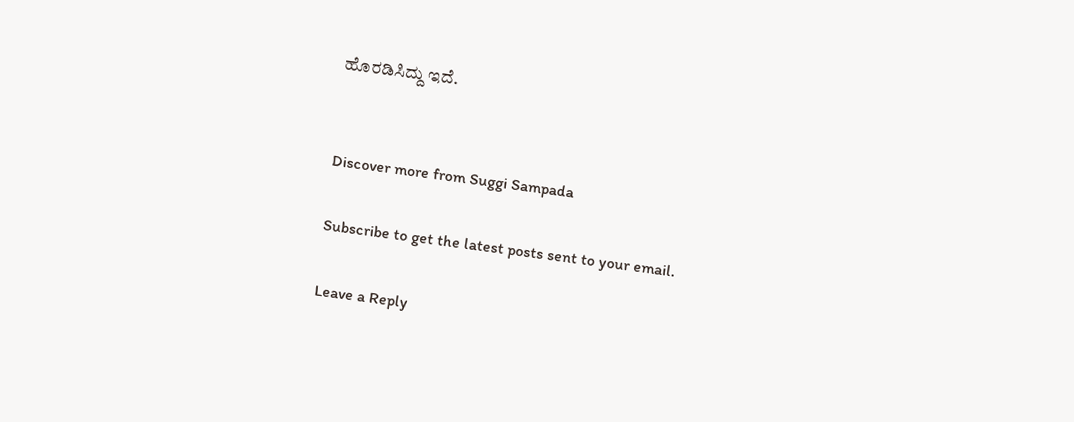ಹೊರಡಿಸಿದ್ದು ಇದೆ.


Discover more from Suggi Sampada

Subscribe to get the latest posts sent to your email.

Leave a Reply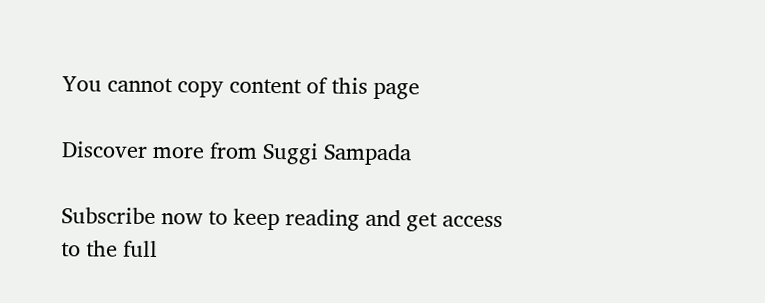You cannot copy content of this page

Discover more from Suggi Sampada

Subscribe now to keep reading and get access to the full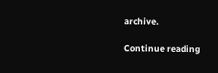archive.

Continue reading